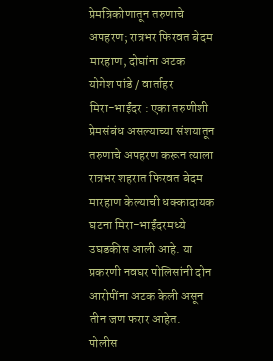प्रेमत्रिकोणातून तरुणाचे अपहरण; रात्रभर फिरवत बेदम मारहाण, दोघांना अटक
योगेश पांडे / वार्ताहर
मिरा-भाईंदर : एका तरुणीशी प्रेमसंबंध असल्याच्या संशयातून तरुणाचे अपहरण करून त्याला रात्रभर शहरात फिरवत बेदम मारहाण केल्याची धक्कादायक घटना मिरा-भाईंदरमध्ये उघडकीस आली आहे. या प्रकरणी नवघर पोलिसांनी दोन आरोपींना अटक केली असून तीन जण फरार आहेत.
पोलीस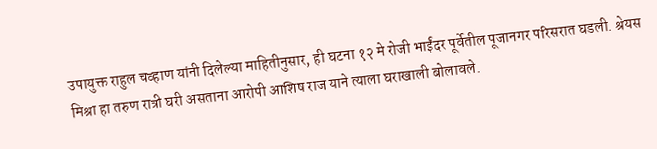उपायुक्त राहुल चव्हाण यांनी दिलेल्या माहितीनुसार, ही घटना १२ मे रोजी भाईंदर पूर्वेतील पूजानगर परिसरात घडली. श्रेयस मिश्रा हा तरुण रात्री घरी असताना आरोपी आशिष राज याने त्याला घराखाली बोलावले.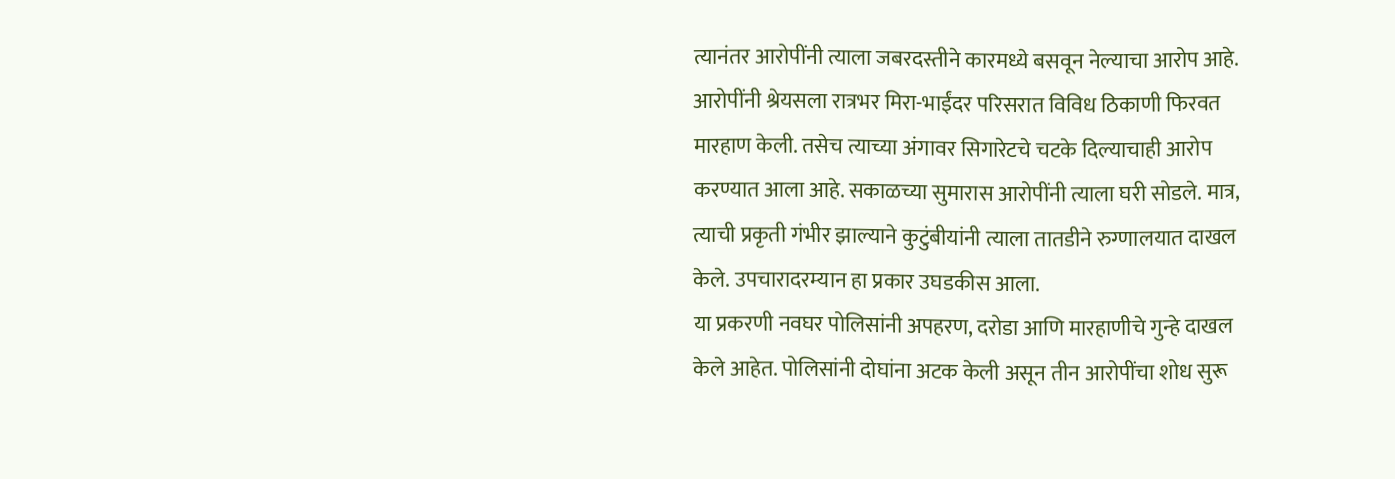त्यानंतर आरोपींनी त्याला जबरदस्तीने कारमध्ये बसवून नेल्याचा आरोप आहे.
आरोपींनी श्रेयसला रात्रभर मिरा-भाईंदर परिसरात विविध ठिकाणी फिरवत मारहाण केली. तसेच त्याच्या अंगावर सिगारेटचे चटके दिल्याचाही आरोप करण्यात आला आहे. सकाळच्या सुमारास आरोपींनी त्याला घरी सोडले. मात्र, त्याची प्रकृती गंभीर झाल्याने कुटुंबीयांनी त्याला तातडीने रुग्णालयात दाखल केले. उपचारादरम्यान हा प्रकार उघडकीस आला.
या प्रकरणी नवघर पोलिसांनी अपहरण, दरोडा आणि मारहाणीचे गुन्हे दाखल केले आहेत. पोलिसांनी दोघांना अटक केली असून तीन आरोपींचा शोध सुरू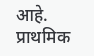आहे. प्राथमिक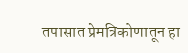तपासात प्रेमत्रिकोणातून हा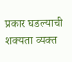प्रकार घडल्याची शक्यता व्यक्त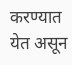करण्यात येत असून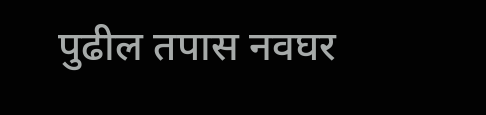पुढील तपास नवघर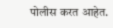पोलीस करत आहेत.